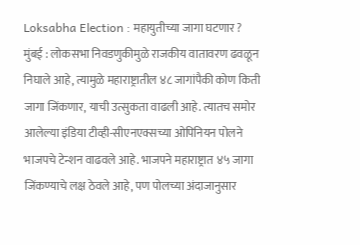Loksabha Election : महायुतीच्या जागा घटणार ?
मुंबई : लोकसभा निवडणुकीमुळे राजकीय वातावरण ढवळून निघाले आहे, त्यामुळे महाराष्ट्रातील ४८ जागांपैकी कोण किती जागा जिंकणार, याची उत्सुकता वाढली आहे. त्यातच समोर आलेल्या इंडिया टीव्ही-सीएनएक्सच्या ओपिनियन पोलने भाजपचे टेन्शन वाढवले आहे. भाजपने महाराष्ट्रात ४५ जागा जिंकण्याचे लक्ष ठेवले आहे, पण पोलच्या अंदाजानुसार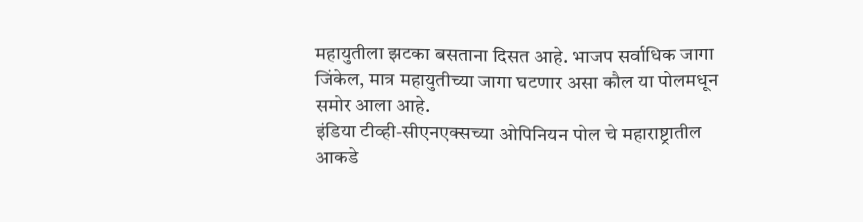महायुतीला झटका बसताना दिसत आहे. भाजप सर्वाधिक जागा जिंकेल, मात्र महायुतीच्या जागा घटणार असा कौल या पोलमधून समोर आला आहे.
इंडिया टीव्ही-सीएनएक्सच्या ओपिनियन पोल चे महाराष्ट्रातील आकडे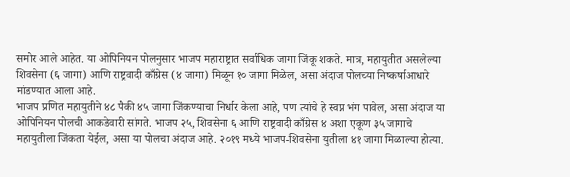समोर आले आहेत. या ओपिनियन पोलनुसार भाजप महाराष्ट्रात सर्वाधिक जागा जिंकू शकते. मात्र, महायुतीत असलेल्या शिवसेना (६ जागा) आणि राष्ट्रवादी काँग्रेस (४ जागा) मिळून १० जागा मिळेल, असा अंदाज पोलच्या निष्कर्षाआधारे मांडण्यात आला आहे.
भाजप प्रणित महायुतीने ४८ पैकी ४५ जागा जिंकण्याचा निर्धार केला आहे, पण त्यांचे हे स्वप्न भंग पावेल, असा अंदाज या ओपिनियन पोलची आकडेवारी सांगते. भाजप २५, शिवसेना ६ आणि राष्ट्रवादी काँग्रेस ४ अशा एकूण ३५ जागाचे महायुतीला जिंकता येईल, असा या पोलचा अंदाज आहे. २०१९ मध्ये भाजप-शिवसेना युतीला ४१ जागा मिळाल्या होत्या.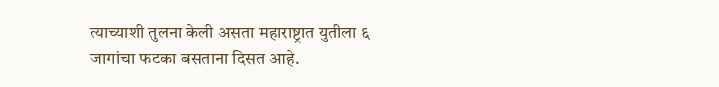त्याच्याशी तुलना केली असता महाराष्ट्रात युतीला ६ जागांचा फटका बसताना दिसत आहे.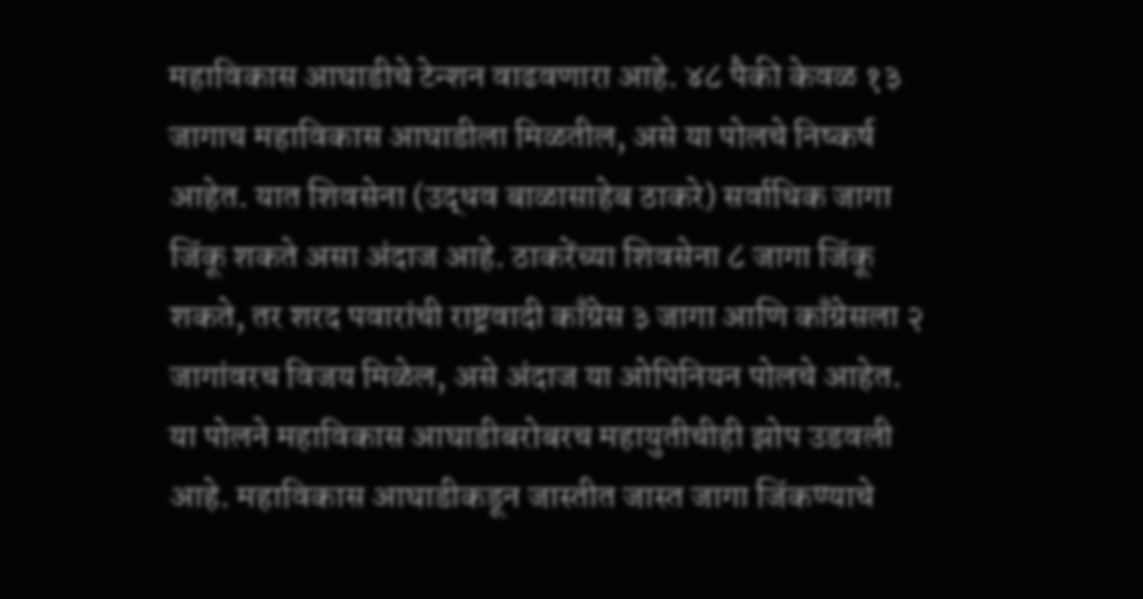महाविकास आघाडीचे टेन्शन वाढवणारा आहे. ४८ पैकी केवळ १३ जागाच महाविकास आघाडीला मिळतील, असे या पोलचे निष्कर्ष आहेत. यात शिवसेना (उद्धव बाळासाहेब ठाकरे) सर्वाधिक जागा जिंकू शकते असा अंदाज आहे. ठाकरेंच्या शिवसेना ८ जागा जिंकू शकते, तर शरद पवारांची राष्ट्रवादी काँग्रेस ३ जागा आणि काँग्रेसला २ जागांवरच विजय मिळेल, असे अंदाज या ओपिनियन पोलचे आहेत.
या पोलने महाविकास आघाडीबरोबरच महायुतीचीही झोप उडवली आहे. महाविकास आघाडीकडून जास्तीत जास्त जागा जिंकण्याचे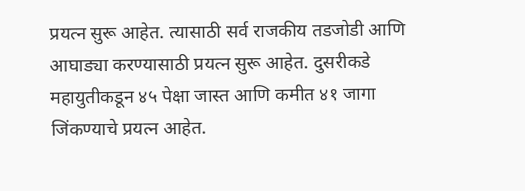प्रयत्न सुरू आहेत. त्यासाठी सर्व राजकीय तडजोडी आणि आघाड्या करण्यासाठी प्रयत्न सुरू आहेत. दुसरीकडे महायुतीकडून ४५ पेक्षा जास्त आणि कमीत ४१ जागा जिंकण्याचे प्रयत्न आहेत.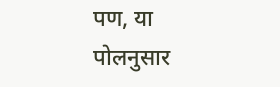पण, या पोलनुसार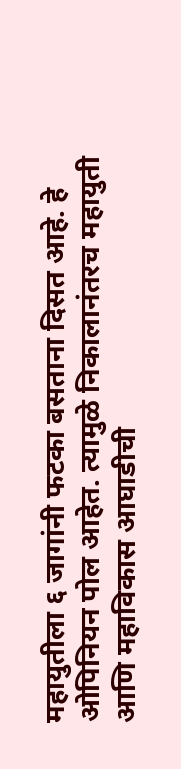महायुतीला ६ जागांनी फटका बसताना दिसत आहे. हे ओपिनियन पोल आहेत. त्यामुळे निकालानंतरच महायुती आणि महाविकास आघाडीची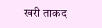खरी ताकद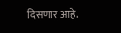दिसणार आहे.